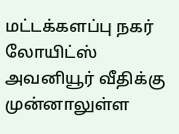மட்டக்களப்பு நகர் லோயிட்ஸ் அவனியூர் வீதிக்கு முன்னாலுள்ள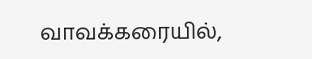வாவக்கரையில்,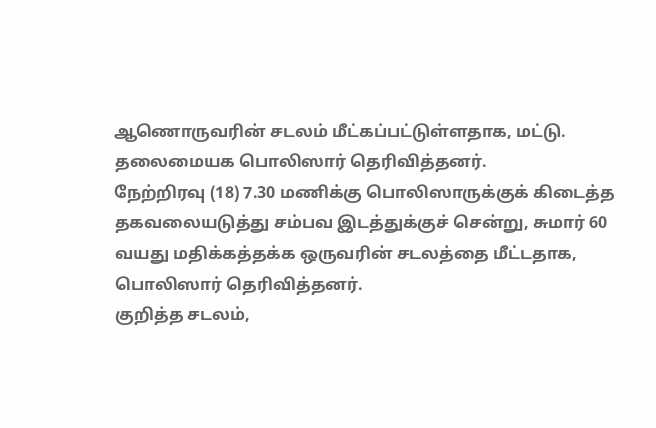ஆணொருவரின் சடலம் மீட்கப்பட்டுள்ளதாக, மட்டு. தலைமையக பொலிஸார் தெரிவித்தனர்.
நேற்றிரவு (18) 7.30 மணிக்கு பொலிஸாருக்குக் கிடைத்த தகவலையடுத்து சம்பவ இடத்துக்குச் சென்று, சுமார் 60 வயது மதிக்கத்தக்க ஒருவரின் சடலத்தை மீட்டதாக, பொலிஸார் தெரிவித்தனர்.
குறித்த சடலம்,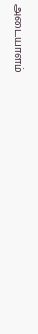அடையாளம்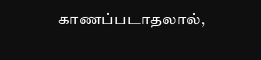காணப்படாதலால்,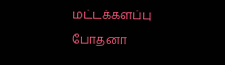மட்டக்களப்பு போதனா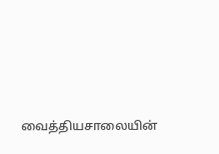வைத்தியசாலையின்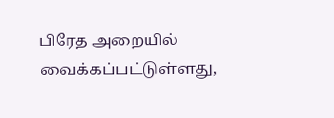பிரேத அறையில் வைக்கப்பட்டுள்ளது,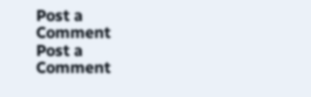Post a Comment
Post a Comment